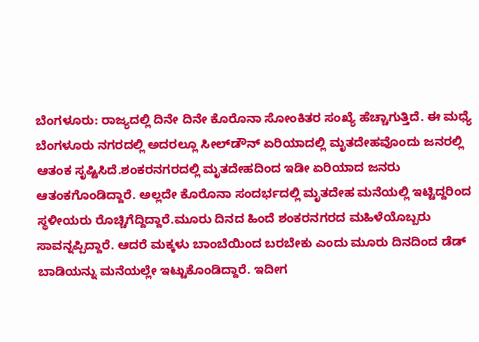ಬೆಂಗಳೂರು: ರಾಜ್ಯದಲ್ಲಿ ದಿನೇ ದಿನೇ ಕೊರೊನಾ ಸೋಂಕಿತರ ಸಂಖ್ಯೆ ಹೆಚ್ಚಾಗುತ್ತಿದೆ. ಈ ಮಧ್ಯೆ ಬೆಂಗಳೂರು ನಗರದಲ್ಲಿ ಅದರಲ್ಲೂ ಸೀಲ್‍ಡೌನ್ ಏರಿಯಾದಲ್ಲಿ ಮೃತದೇಹವೊಂದು ಜನರಲ್ಲಿ ಆತಂಕ ಸೃಷ್ಟಿಸಿದೆ.ಶಂಕರನಗರದಲ್ಲಿ ಮೃತದೇಹದಿಂದ ಇಡೀ ಏರಿಯಾದ ಜನರು ಆತಂಕಗೊಂಡಿದ್ದಾರೆ. ಅಲ್ಲದೇ ಕೊರೊನಾ ಸಂದರ್ಭದಲ್ಲಿ ಮೃತದೇಹ ಮನೆಯಲ್ಲಿ ಇಟ್ಟಿದ್ದರಿಂದ ಸ್ಥಳೀಯರು ರೊಚ್ಚಿಗೆದ್ದಿದ್ದಾರೆ.ಮೂರು ದಿನದ ಹಿಂದೆ ಶಂಕರನಗರದ ಮಹಿಳೆಯೊಬ್ಬರು ಸಾವನ್ನಪ್ಪಿದ್ದಾರೆ. ಆದರೆ ಮಕ್ಕಳು ಬಾಂಬೆಯಿಂದ ಬರಬೇಕು ಎಂದು ಮೂರು ದಿನದಿಂದ ಡೆಡ್ ಬಾಡಿಯನ್ನು ಮನೆಯಲ್ಲೇ ಇಟ್ಟುಕೊಂಡಿದ್ದಾರೆ. ಇದೀಗ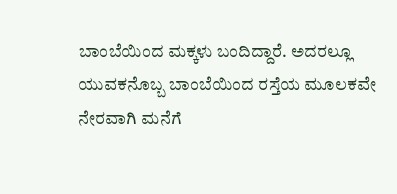ಬಾಂಬೆಯಿಂದ ಮಕ್ಕಳು ಬಂದಿದ್ದಾರೆ. ಅದರಲ್ಲೂ ಯುವಕನೊಬ್ಬ ಬಾಂಬೆಯಿಂದ ರಸ್ತೆಯ ಮೂಲಕವೇ ನೇರವಾಗಿ ಮನೆಗೆ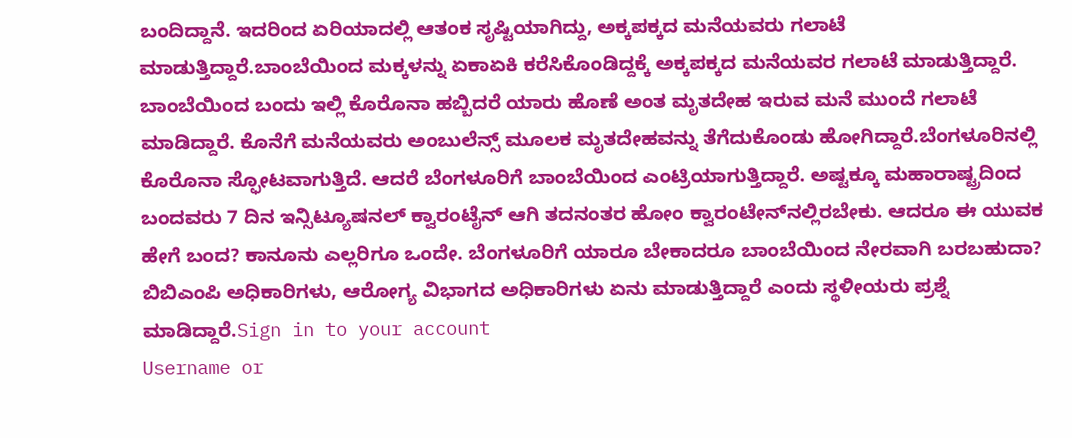ಬಂದಿದ್ದಾನೆ. ಇದರಿಂದ ಏರಿಯಾದಲ್ಲಿ ಆತಂಕ ಸೃಷ್ಟಿಯಾಗಿದ್ದು, ಅಕ್ಕಪಕ್ಕದ ಮನೆಯವರು ಗಲಾಟೆ ಮಾಡುತ್ತಿದ್ದಾರೆ.ಬಾಂಬೆಯಿಂದ ಮಕ್ಕಳನ್ನು ಏಕಾಏಕಿ ಕರೆಸಿಕೊಂಡಿದ್ದಕ್ಕೆ ಅಕ್ಕಪಕ್ಕದ ಮನೆಯವರ ಗಲಾಟೆ ಮಾಡುತ್ತಿದ್ದಾರೆ. ಬಾಂಬೆಯಿಂದ ಬಂದು ಇಲ್ಲಿ ಕೊರೊನಾ ಹಬ್ಬಿದರೆ ಯಾರು ಹೊಣೆ ಅಂತ ಮೃತದೇಹ ಇರುವ ಮನೆ ಮುಂದೆ ಗಲಾಟೆ ಮಾಡಿದ್ದಾರೆ. ಕೊನೆಗೆ ಮನೆಯವರು ಅಂಬುಲೆನ್ಸ್ ಮೂಲಕ ಮೃತದೇಹವನ್ನು ತೆಗೆದುಕೊಂಡು ಹೋಗಿದ್ದಾರೆ.ಬೆಂಗಳೂರಿನಲ್ಲಿ ಕೊರೊನಾ ಸ್ಫೋಟವಾಗುತ್ತಿದೆ. ಆದರೆ ಬೆಂಗಳೂರಿಗೆ ಬಾಂಬೆಯಿಂದ ಎಂಟ್ರಿಯಾಗುತ್ತಿದ್ದಾರೆ. ಅಷ್ಟಕ್ಕೂ ಮಹಾರಾಷ್ಟ್ರದಿಂದ ಬಂದವರು 7 ದಿನ ಇನ್ಸಿಟ್ಯೂಷನಲ್ ಕ್ವಾರಂಟೈನ್ ಆಗಿ ತದನಂತರ ಹೋಂ ಕ್ವಾರಂಟೇನ್‍ನಲ್ಲಿರಬೇಕು. ಆದರೂ ಈ ಯುವಕ ಹೇಗೆ ಬಂದ? ಕಾನೂನು ಎಲ್ಲರಿಗೂ ಒಂದೇ. ಬೆಂಗಳೂರಿಗೆ ಯಾರೂ ಬೇಕಾದರೂ ಬಾಂಬೆಯಿಂದ ನೇರವಾಗಿ ಬರಬಹುದಾ? ಬಿಬಿಎಂಪಿ ಅಧಿಕಾರಿಗಳು, ಆರೋಗ್ಯ ವಿಭಾಗದ ಅಧಿಕಾರಿಗಳು ಏನು ಮಾಡುತ್ತಿದ್ದಾರೆ ಎಂದು ಸ್ಥಳೀಯರು ಪ್ರಶ್ನೆ ಮಾಡಿದ್ದಾರೆ.Sign in to your account
Username or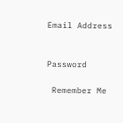Email Address


Password

 Remember Me